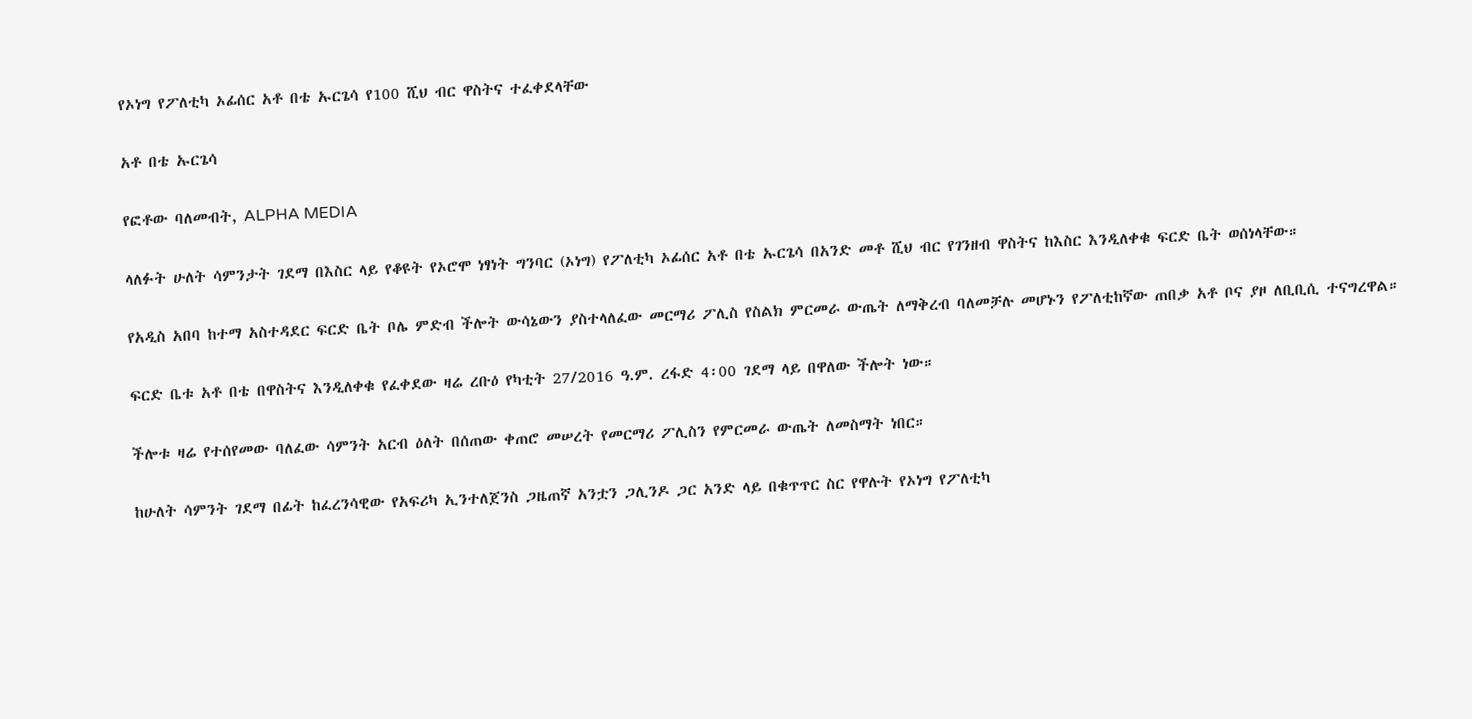የኦነግ የፖለቲካ ኦፊሰር አቶ በቴ ኡርጌሳ የ100 ሺህ ብር ዋስትና ተፈቀደላቸው

አቶ በቴ ኡርጌሳ

የፎቶው ባለመብት, ALPHA MEDIA

ላለፉት ሁለት ሳምንታት ገደማ በእስር ላይ የቆዩት የኦሮሞ ነፃነት ግንባር (ኦነግ) የፖለቲካ ኦፊሰር አቶ በቴ ኡርጌሳ በአንድ መቶ ሺህ ብር የገንዘብ ዋስትና ከእስር እንዲለቀቁ ፍርድ ቤት ወሰነላቸው።

የአዲስ አበባ ከተማ አስተዳደር ፍርድ ቤት ቦሌ ምድብ ችሎት ውሳኔውን ያስተላለፈው መርማሪ ፖሊስ የስልክ ምርመራ ውጤት ለማቅረብ ባለመቻሉ መሆኑን የፖለቲከኛው ጠበቃ አቶ ቦና ያዞ ለቢቢሲ ተናግረዋል።

ፍርድ ቤቱ አቶ በቴ በዋስትና እንዲለቀቁ የፈቀደው ዛሬ ረቡዕ የካቲት 27/2016 ዓ.ም. ረፋድ 4፡00 ገደማ ላይ በዋለው ችሎት ነው።

ችሎቱ ዛሬ የተሰየመው ባለፈው ሳምንት አርብ ዕለት በሰጠው ቀጠሮ መሠረት የመርማሪ ፖሊስን የምርመራ ውጤት ለመስማት ነበር።

ከሁለት ሳምንት ገደማ በፊት ከፈረንሳዊው የአፍሪካ ኢንተለጀንስ ጋዜጠኛ አንቷን ጋሊንዶ ጋር አንድ ላይ በቁጥጥር ስር የዋሉት የኦነግ የፖለቲካ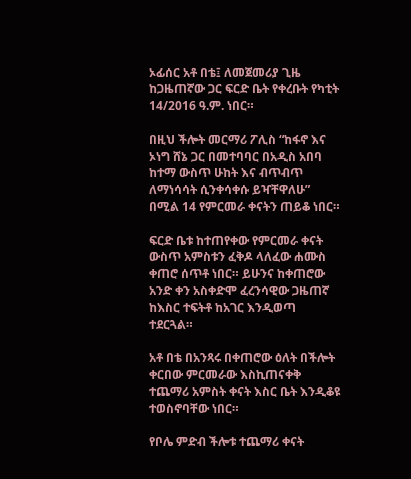ኦፊሰር አቶ በቴ፤ ለመጀመሪያ ጊዜ ከጋዜጠኛው ጋር ፍርድ ቤት የቀረቡት የካቲት 14/2016 ዓ.ም. ነበር።

በዚህ ችሎት መርማሪ ፖሊስ “ከፋኖ እና ኦነግ ሸኔ ጋር በመተባባር በአዲስ አበባ ከተማ ውስጥ ሁከት እና ብጥብጥ ለማነሳሳት ሲንቀሳቀሱ ይዣቸዋለሁ” በሚል 14 የምርመራ ቀናትን ጠይቆ ነበር።

ፍርድ ቤቱ ከተጠየቀው የምርመራ ቀናት ውስጥ አምስቱን ፈቅዶ ላለፈው ሐሙስ ቀጠሮ ሰጥቶ ነበር። ይሁንና ከቀጠሮው አንድ ቀን አስቀድሞ ፈረንሳዊው ጋዜጠኛ ከእስር ተፍትቶ ከአገር እንዲወጣ ተደርጓል።

አቶ በቴ በአንጻሩ በቀጠሮው ዕለት በችሎት ቀርበው ምርመራው እስኪጠናቀቅ ተጨማሪ አምስት ቀናት እስር ቤት እንዲቆዩ ተወስኖባቸው ነበር።

የቦሌ ምድብ ችሎቱ ተጨማሪ ቀናት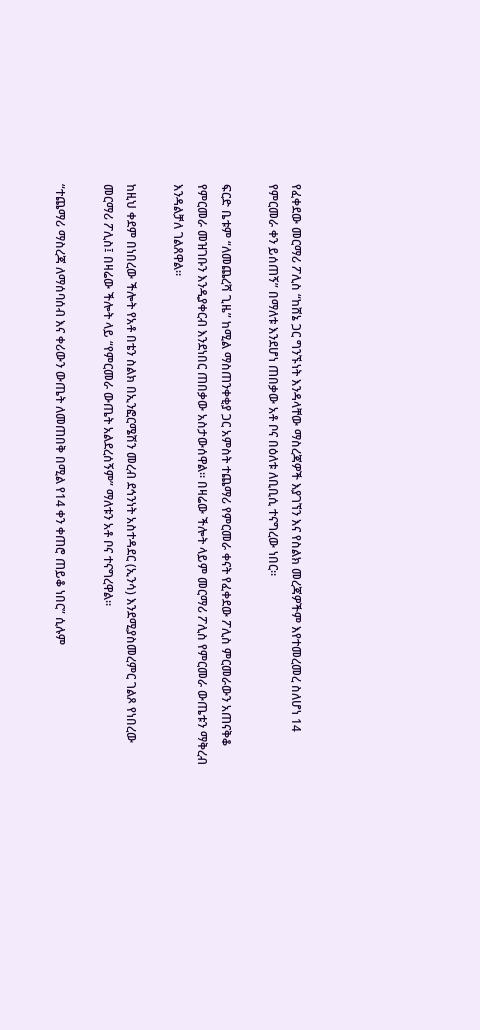የፈቀደው መርማሪ ፖሊስ “ከሸኔ ጋር ግንኙነት እንዳላቸው ማስረጃዎች እያገኘን እና የስልክ መረጃዎችም እየተመረመረ ስለሆነ 14 የምርመራ ቀን ይሰጠኝ” በማለቱ እንደሆነ ጠበቃው አቶ ቦና በዕለቱ ለቢቢሲ ተናግረው ነበር።

ፍርድ ቤቱም “ለመጨረሻ ጊዜ” ከሚል ማስጠንቀቂያ ጋር አምስት ተጨማሪ የምርመራ ቀናት የፈቀደው ፖሊስ ምርመራውን አጠናቅቆ የምርመራ መዝገቡን እንዲያቀርብ እንደነበር ጠበቃው አስታውሰዋል። በዛሬው ችሎት ላይም መርማሪ ፖሊስ የምርመራ ውጤቱን ማቅረብ እንዳልቻለ ገልጸዋል።

ከዚህ ቀደም በነበረው ችሎት የአቶ በቴን ስልክ በኢንፎርሜሽን መረብ ደኅንነት አስተዳደር (ኢንሳ) እንደሚያስመረምር ገልጾ የነበረው መርማሪ ፖሊስ፤ በዛሬው ችሎት ላይ “የምርመራ ውጤት አልደረሰኝም” ማለቱን አቶ ቦና ተናግረዋል።

“ተጨማሪ ማስረጃ ለማሰባሰብ እና ቀሪውን ውጤት ለመጠበቅ በሚል የ14 ቀን ቀጠሮ ጠይቆ ነበር” ሲሉም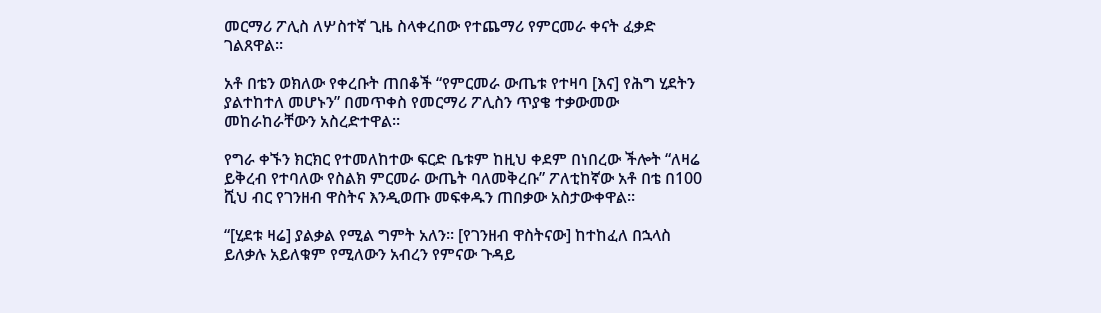መርማሪ ፖሊስ ለሦስተኛ ጊዜ ስላቀረበው የተጨማሪ የምርመራ ቀናት ፈቃድ ገልጸዋል።

አቶ በቴን ወክለው የቀረቡት ጠበቆች “የምርመራ ውጤቱ የተዛባ [እና] የሕግ ሂደትን ያልተከተለ መሆኑን” በመጥቀስ የመርማሪ ፖሊስን ጥያቄ ተቃውመው መከራከራቸውን አስረድተዋል።

የግራ ቀኙን ክርክር የተመለከተው ፍርድ ቤቱም ከዚህ ቀደም በነበረው ችሎት “ለዛሬ ይቅረብ የተባለው የስልክ ምርመራ ውጤት ባለመቅረቡ” ፖለቲከኛው አቶ በቴ በ100 ሺህ ብር የገንዘብ ዋስትና እንዲወጡ መፍቀዱን ጠበቃው አስታውቀዋል።

“[ሂደቱ ዛሬ] ያልቃል የሚል ግምት አለን። [የገንዘብ ዋስትናው] ከተከፈለ በኋላስ ይለቃሉ አይለቁም የሚለውን አብረን የምናው ጉዳይ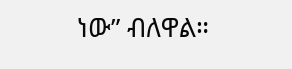ነው” ብለዋል።